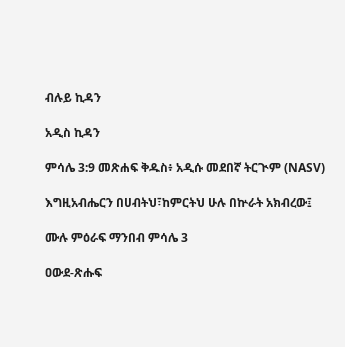ብሉይ ኪዳን

አዲስ ኪዳን

ምሳሌ 3:9 መጽሐፍ ቅዱስ፥ አዲሱ መደበኛ ትርጒም (NASV)

እግዚአብሔርን በሀብትህ፣ከምርትህ ሁሉ በኵራት አክብረው፤

ሙሉ ምዕራፍ ማንበብ ምሳሌ 3

ዐውደ-ጽሑፍ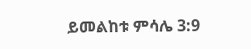ይመልከቱ ምሳሌ 3:9